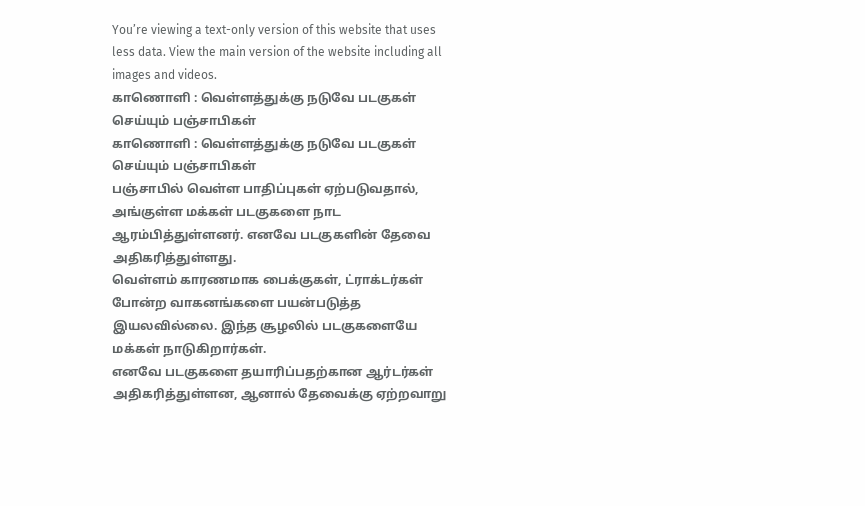You’re viewing a text-only version of this website that uses less data. View the main version of the website including all images and videos.
காணொளி : வெள்ளத்துக்கு நடுவே படகுகள் செய்யும் பஞ்சாபிகள்
காணொளி : வெள்ளத்துக்கு நடுவே படகுகள் செய்யும் பஞ்சாபிகள்
பஞ்சாபில் வெள்ள பாதிப்புகள் ஏற்படுவதால், அங்குள்ள மக்கள் படகுகளை நாட ஆரம்பித்துள்ளனர். எனவே படகுகளின் தேவை அதிகரித்துள்ளது.
வெள்ளம் காரணமாக பைக்குகள், ட்ராக்டர்கள் போன்ற வாகனங்களை பயன்படுத்த இயலவில்லை. இந்த சூழலில் படகுகளையே மக்கள் நாடுகிறார்கள்.
எனவே படகுகளை தயாரிப்பதற்கான ஆர்டர்கள் அதிகரித்துள்ளன, ஆனால் தேவைக்கு ஏற்றவாறு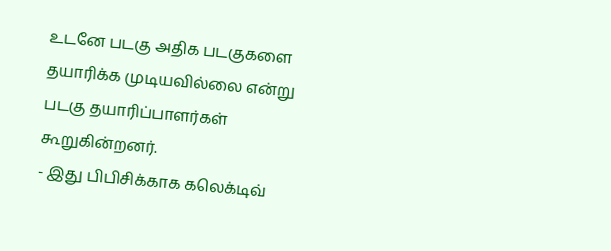உடனே படகு அதிக படகுகளை தயாரிக்க முடியவில்லை என்று படகு தயாரிப்பாளர்கள் கூறுகின்றனர்.
- இது பிபிசிக்காக கலெக்டிவ்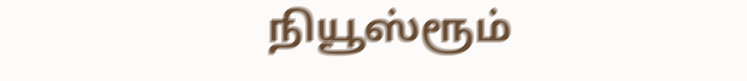நியூஸ்ரூம்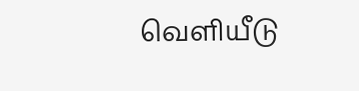வெளியீடு